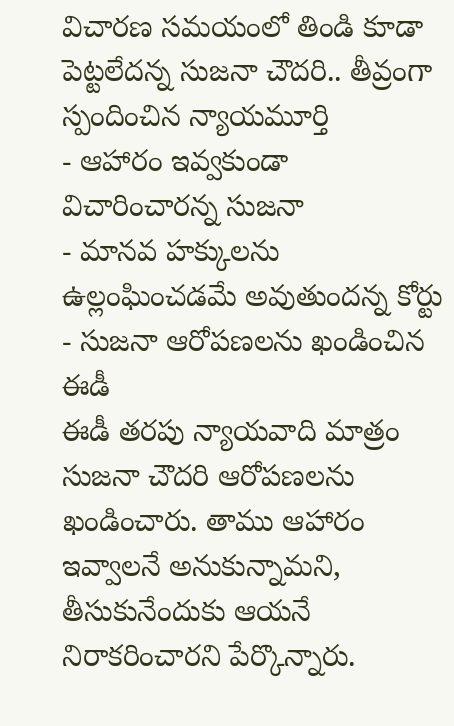విచారణ సమయంలో తిండి కూడా పెట్టలేదన్న సుజనా చౌదరి.. తీవ్రంగా స్పందించిన న్యాయమూర్తి
- ఆహారం ఇవ్వకుండా విచారించారన్న సుజనా
- మానవ హక్కులను ఉల్లంఘించడమే అవుతుందన్న కోర్టు
- సుజనా ఆరోపణలను ఖండించిన ఈడీ
ఈడీ తరపు న్యాయవాది మాత్రం సుజనా చౌదరి ఆరోపణలను ఖండించారు. తాము ఆహారం ఇవ్వాలనే అనుకున్నామని, తీసుకునేందుకు ఆయనే నిరాకరించారని పేర్కొన్నారు.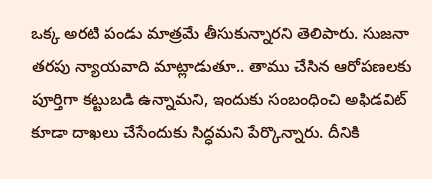ఒక్క అరటి పండు మాత్రమే తీసుకున్నారని తెలిపారు. సుజనా తరపు న్యాయవాది మాట్లాడుతూ.. తాము చేసిన ఆరోపణలకు పూర్తిగా కట్టుబడి ఉన్నామని, ఇందుకు సంబంధించి అఫిడవిట్ కూడా దాఖలు చేసేందుకు సిద్ధమని పేర్కొన్నారు. దీనికి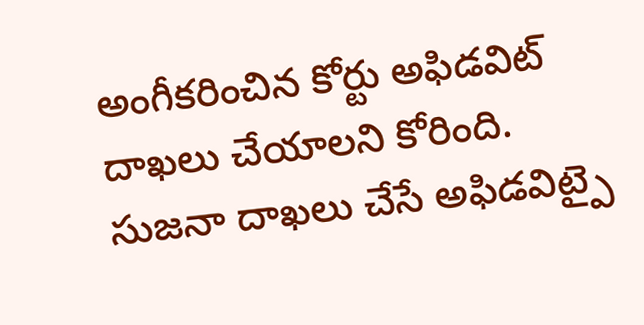అంగీకరించిన కోర్టు అఫిడవిట్ దాఖలు చేయాలని కోరింది. సుజనా దాఖలు చేసే అఫిడవిట్పై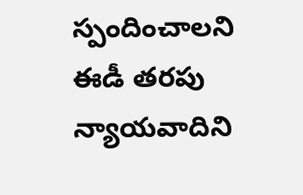స్పందించాలని ఈడీ తరపు న్యాయవాదిని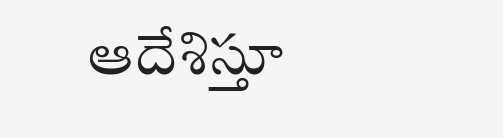ఆదేశిస్తూ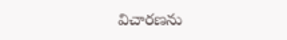విచారణను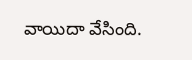వాయిదా వేసింది.